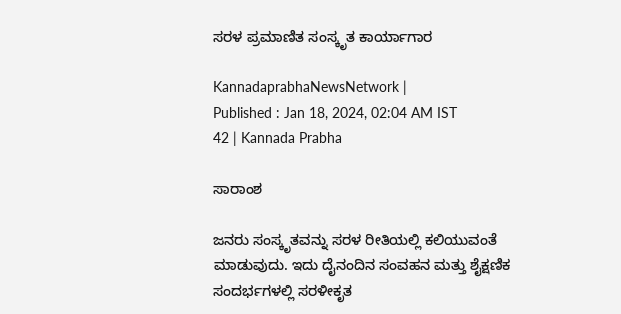ಸರಳ ಪ್ರಮಾಣಿತ ಸಂಸ್ಕೃತ ಕಾರ್ಯಾಗಾರ

KannadaprabhaNewsNetwork |
Published : Jan 18, 2024, 02:04 AM IST
42 | Kannada Prabha

ಸಾರಾಂಶ

ಜನರು ಸಂಸ್ಕೃತವನ್ನು ಸರಳ ರೀತಿಯಲ್ಲಿ ಕಲಿಯುವಂತೆ ಮಾಡುವುದು. ಇದು ದೈನಂದಿನ ಸಂವಹನ ಮತ್ತು ಶೈಕ್ಷಣಿಕ ಸಂದರ್ಭಗಳಲ್ಲಿ ಸರಳೀಕೃತ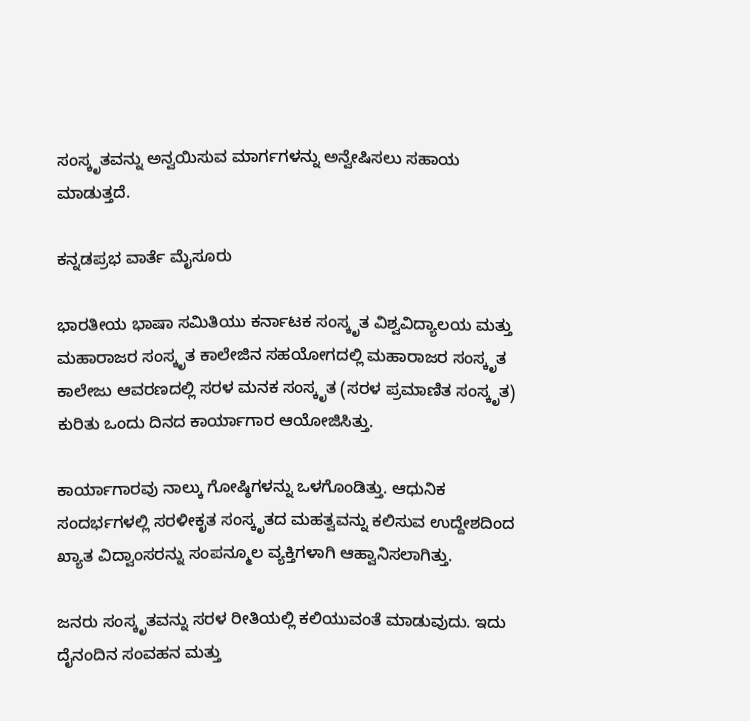ಸಂಸ್ಕೃತವನ್ನು ಅನ್ವಯಿಸುವ ಮಾರ್ಗಗಳನ್ನು ಅನ್ವೇಷಿಸಲು ಸಹಾಯ ಮಾಡುತ್ತದೆ.

ಕನ್ನಡಪ್ರಭ ವಾರ್ತೆ ಮೈಸೂರು

ಭಾರತೀಯ ಭಾಷಾ ಸಮಿತಿಯು ಕರ್ನಾಟಕ ಸಂಸ್ಕೃತ ವಿಶ್ವವಿದ್ಯಾಲಯ ಮತ್ತು ಮಹಾರಾಜರ ಸಂಸ್ಕೃತ ಕಾಲೇಜಿನ ಸಹಯೋಗದಲ್ಲಿ ಮಹಾರಾಜರ ಸಂಸ್ಕೃತ ಕಾಲೇಜು ಆವರಣದಲ್ಲಿ ಸರಳ ಮನಕ ಸಂಸ್ಕೃತ (ಸರಳ ಪ್ರಮಾಣಿತ ಸಂಸ್ಕೃತ) ಕುರಿತು ಒಂದು ದಿನದ ಕಾರ್ಯಾಗಾರ ಆಯೋಜಿಸಿತ್ತು.

ಕಾರ್ಯಾಗಾರವು ನಾಲ್ಕು ಗೋಷ್ಠಿಗಳನ್ನು ಒಳಗೊಂಡಿತ್ತು. ಆಧುನಿಕ ಸಂದರ್ಭಗಳಲ್ಲಿ ಸರಳೀಕೃತ ಸಂಸ್ಕೃತದ ಮಹತ್ವವನ್ನು ಕಲಿಸುವ ಉದ್ದೇಶದಿಂದ ಖ್ಯಾತ ವಿದ್ವಾಂಸರನ್ನು ಸಂಪನ್ಮೂಲ ವ್ಯಕ್ತಿಗಳಾಗಿ ಆಹ್ವಾನಿಸಲಾಗಿತ್ತು.

ಜನರು ಸಂಸ್ಕೃತವನ್ನು ಸರಳ ರೀತಿಯಲ್ಲಿ ಕಲಿಯುವಂತೆ ಮಾಡುವುದು. ಇದು ದೈನಂದಿನ ಸಂವಹನ ಮತ್ತು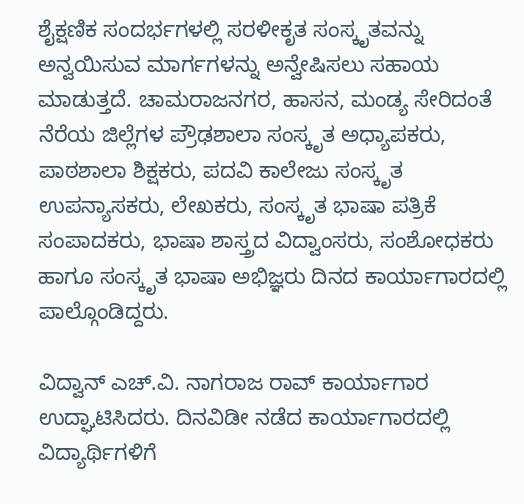ಶೈಕ್ಷಣಿಕ ಸಂದರ್ಭಗಳಲ್ಲಿ ಸರಳೀಕೃತ ಸಂಸ್ಕೃತವನ್ನು ಅನ್ವಯಿಸುವ ಮಾರ್ಗಗಳನ್ನು ಅನ್ವೇಷಿಸಲು ಸಹಾಯ ಮಾಡುತ್ತದೆ. ಚಾಮರಾಜನಗರ, ಹಾಸನ, ಮಂಡ್ಯ ಸೇರಿದಂತೆ ನೆರೆಯ ಜಿಲ್ಲೆಗಳ ಪ್ರೌಢಶಾಲಾ ಸಂಸ್ಕೃತ ಅಧ್ಯಾಪಕರು, ಪಾಠಶಾಲಾ ಶಿಕ್ಷಕರು, ಪದವಿ ಕಾಲೇಜು ಸಂಸ್ಕೃತ ಉಪನ್ಯಾಸಕರು, ಲೇಖಕರು, ಸಂಸ್ಕೃತ ಭಾಷಾ ಪತ್ರಿಕೆ ಸಂಪಾದಕರು, ಭಾಷಾ ಶಾಸ್ತ್ರದ ವಿದ್ವಾಂಸರು, ಸಂಶೋಧಕರು ಹಾಗೂ ಸಂಸ್ಕೃತ ಭಾಷಾ ಅಭಿಜ್ಞರು ದಿನದ ಕಾರ್ಯಾಗಾರದಲ್ಲಿ ಪಾಲ್ಗೊಂಡಿದ್ದರು.

ವಿದ್ವಾನ್ ಎಚ್.ವಿ. ನಾಗರಾಜ ರಾವ್ ಕಾರ್ಯಾಗಾರ ಉದ್ಘಾಟಿಸಿದರು. ದಿನವಿಡೀ ನಡೆದ ಕಾರ್ಯಾಗಾರದಲ್ಲಿ ವಿದ್ಯಾರ್ಥಿಗಳಿಗೆ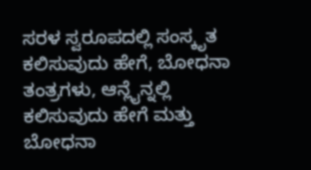ಸರಳ ಸ್ವರೂಪದಲ್ಲಿ ಸಂಸ್ಕೃತ ಕಲಿಸುವುದು ಹೇಗೆ, ಬೋಧನಾ ತಂತ್ರಗಳು, ಆನ್ಲೈನ್ನಲ್ಲಿ ಕಲಿಸುವುದು ಹೇಗೆ ಮತ್ತು ಬೋಧನಾ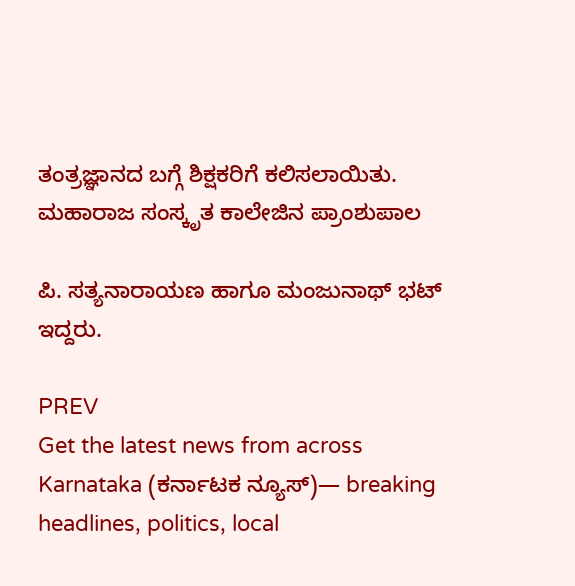ತಂತ್ರಜ್ಞಾನದ ಬಗ್ಗೆ ಶಿಕ್ಷಕರಿಗೆ ಕಲಿಸಲಾಯಿತು. ಮಹಾರಾಜ ಸಂಸ್ಕೃತ ಕಾಲೇಜಿನ ಪ್ರಾಂಶುಪಾಲ

ಪಿ. ಸತ್ಯನಾರಾಯಣ ಹಾಗೂ ಮಂಜುನಾಥ್ ಭಟ್ ಇದ್ದರು.

PREV
Get the latest news from across Karnataka (ಕರ್ನಾಟಕ ನ್ಯೂಸ್)— breaking headlines, politics, local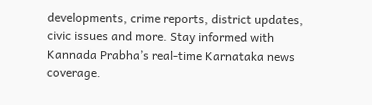developments, crime reports, district updates, civic issues and more. Stay informed with Kannada Prabha’s real‑time Karnataka news coverage.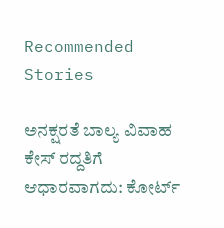Recommended Stories

ಅನಕ್ಷರತೆ ಬಾಲ್ಯ ವಿವಾಹ ಕೇಸ್‌ ರದ್ದತಿಗೆ ಆಧಾರವಾಗದು: ಕೋರ್ಟ್‌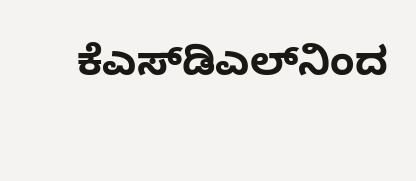ಕೆಎಸ್‌ಡಿಎಲ್‌ನಿಂದ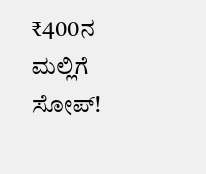₹400ನ ಮಲ್ಲಿಗೆ ಸೋಪ್‌!